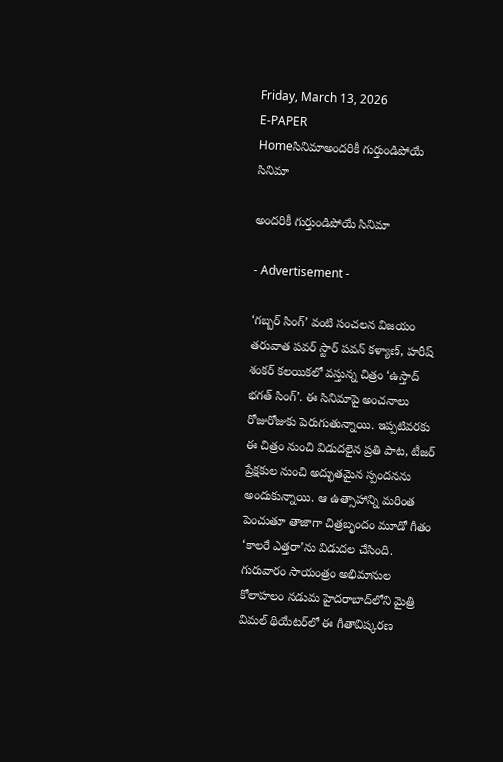Friday, March 13, 2026
E-PAPER
Homeసినిమాఅందరికీ గుర్తుండిపోయే సినిమా

అందరికీ గుర్తుండిపోయే సినిమా

- Advertisement -

‘గబ్బర్‌ సింగ్‌’ వంటి సంచలన విజయం తరువాత పవర్‌ స్టార్‌ పవన్‌ కళ్యాణ్‌, హరీష్‌ శంకర్‌ కలయికలో వస్తున్న చిత్రం ‘ఉస్తాద్‌ భగత్‌ సింగ్‌’. ఈ సినిమాపై అంచనాలు రోజురోజుకు పెరుగుతున్నాయి. ఇప్పటివరకు ఈ చిత్రం నుంచి విడుదలైన ప్రతి పాట, టీజర్‌ ప్రేక్షకుల నుంచి అద్భుతమైన స్పందనను అందుకున్నాయి. ఆ ఉత్సాహాన్ని మరింత పెంచుతూ తాజాగా చిత్రబృందం మూడో గీతం ‘కాలరే ఎత్తరా’ను విడుదల చేసింది. గురువారం సాయంత్రం అభిమానుల కోలాహలం నడుమ హైదరాబాద్‌లోని మైత్రి విమల్‌ థియేటర్‌లో ఈ గీతావిష్కరణ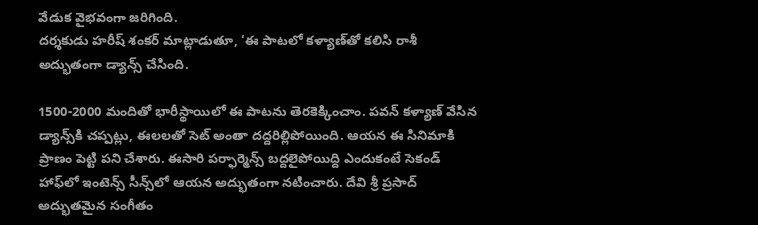వేడుక వైభవంగా జరిగింది.
దర్శకుడు హరీష్‌ శంకర్‌ మాట్లాడుతూ, ‘ఈ పాటలో కళ్యాణ్‌తో కలిసి రాశీ అద్భుతంగా డ్యాన్స్‌ చేసింది.

1500-2000 మందితో భారీస్థాయిలో ఈ పాటను తెరకెక్కించాం. పవన్‌ కళ్యాణ్‌ వేసిన డ్యాన్స్‌కి చప్పట్లు, ఈలలతో సెట్‌ అంతా దద్దరిల్లిపోయింది. ఆయన ఈ సినిమాకి ప్రాణం పెట్టి పని చేశారు. ఈసారి పర్ఫార్మెన్స్‌ బద్దలైపోయిద్ది ఎందుకంటే సెకండ్‌ హాఫ్‌లో ఇంటెన్స్‌ సీన్స్‌లో ఆయన అద్భుతంగా నటించారు. దేవి శ్రీ ప్రసాద్‌ అద్భుతమైన సంగీతం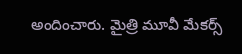అందించారు. మైత్రి మూవీ మేకర్స్‌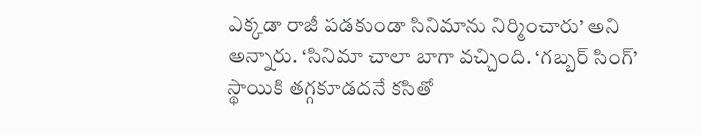ఎక్కడా రాజీ పడకుండా సినిమాను నిర్మించారు’ అని అన్నారు. ‘సినిమా చాలా బాగా వచ్చింది. ‘గబ్బర్‌ సింగ్‌’ స్థాయికి తగ్గకూడదనే కసితో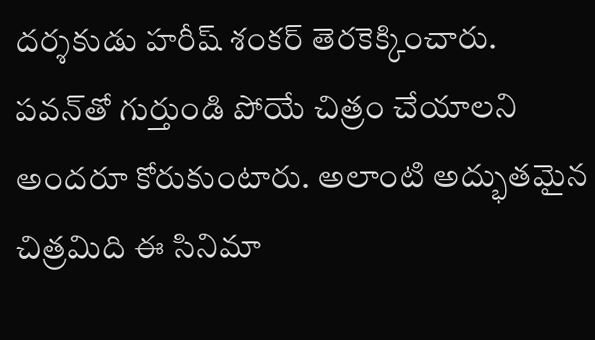దర్శకుడు హరీష్‌ శంకర్‌ తెరకెక్కించారు. పవన్‌తో గుర్తుండి పోయే చిత్రం చేయాలని అందరూ కోరుకుంటారు. అలాంటి అద్భుతమైన చిత్రమిది ఈ సినిమా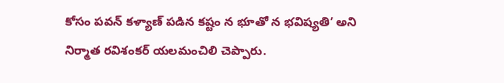కోసం పవన్‌ కళ్యాణ్‌ పడిన కష్టం న భూతో న భవిష్యతి’ అని నిర్మాత రవిశంకర్‌ యలమంచిలి చెప్పారు.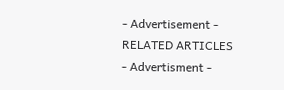- Advertisement -
RELATED ARTICLES
- Advertisment -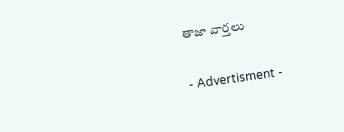తాజా వార్తలు

- Advertisment -